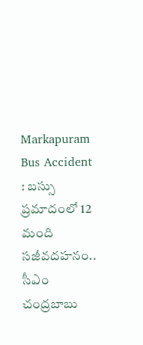Markapuram Bus Accident : బస్సు ప్రమాదంలో 12 మంది సజీవదహనం.. సీఎం చంద్రబాబు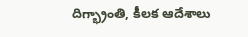దిగ్భ్రాంతి, కీలక ఆదేశాలు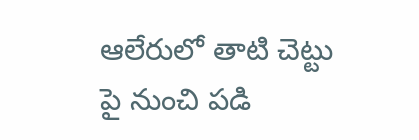ఆలేరులో తాటి చెట్టు పై నుంచి పడి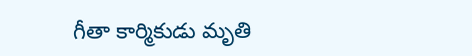గీతా కార్మికుడు మృతి